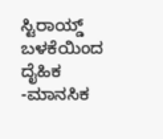ಸ್ಟಿರಾಯ್ಡ್ ಬಳಕೆಯಿಂದ ದೈಹಿಕ  -ಮಾನಸಿಕ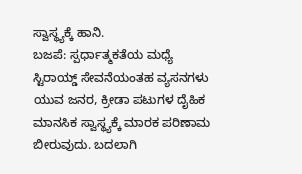ಸ್ವಾಸ್ಥ್ಯಕ್ಕೆ ಹಾನಿ.
ಬಜಪೆ: ಸ್ಪರ್ಧಾತ್ಮಕತೆಯ ಮಧ್ಯೆ ಸ್ಟಿರಾಯ್ಡ್ ಸೇವನೆಯಂತಹ ವ್ಯಸನಗಳು ಯುವ ಜನರ, ಕ್ರೀಡಾ ಪಟುಗಳ ದೈಹಿಕ ಮಾನಸಿಕ ಸ್ವಾಸ್ಥ್ಯಕ್ಕೆ ಮಾರಕ ಪರಿಣಾಮ ಬೀರುವುದು. ಬದಲಾಗಿ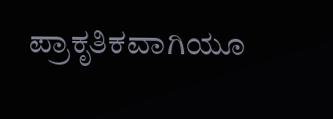ಪ್ರಾಕೃತಿಕವಾಗಿಯೂ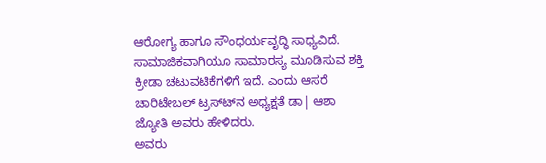ಆರೋಗ್ಯ ಹಾಗೂ ಸೌಂಧರ್ಯವೃದ್ಧಿ ಸಾಧ್ಯವಿದೆ. ಸಾಮಾಜಿಕವಾಗಿಯೂ ಸಾಮಾರಸ್ಯ ಮೂಡಿಸುವ ಶಕ್ತಿ ಕ್ರೀಡಾ ಚಟುವಟಿಕೆಗಳಿಗೆ ಇದೆ. ಎಂದು ಆಸರೆ ಚಾರಿಟೇಬಲ್ ಟ್ರಸ್ಟ್‍ನ ಅಧ್ಯಕ್ಷತೆ ಡಾ| ಆಶಾ ಜ್ಯೋತಿ ಅವರು ಹೇಳಿದರು.
ಅವರು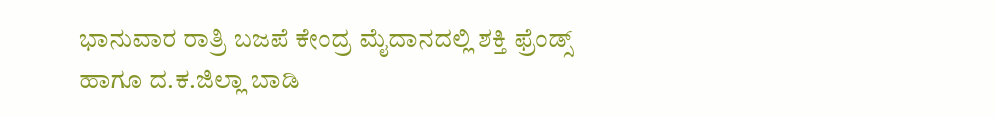ಭಾನುವಾರ ರಾತ್ರಿ ಬಜಪೆ ಕೇಂದ್ರ ಮೈದಾನದಲ್ಲಿ ಶಕ್ತಿ ಫ್ರೆಂಡ್ಸ್ ಹಾಗೂ ದ.ಕ.ಜಿಲ್ಲಾ ಬಾಡಿ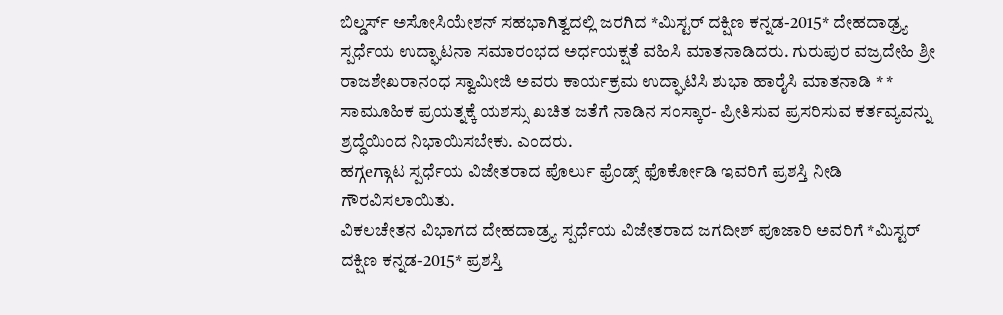ಬಿಲ್ಡರ್ಸ್ ಅಸೋಸಿಯೇಶನ್ ಸಹಭಾಗಿತ್ವದಲ್ಲಿ ಜರಗಿದ *ಮಿಸ್ಟರ್ ದಕ್ಷಿಣ ಕನ್ನಡ-2015* ದೇಹದಾಢ್ರ್ಯ ಸ್ಪರ್ಧೆಯ ಉದ್ಘಾಟನಾ ಸಮಾರಂಭದ ಅರ್ಧಯಕ್ಷತೆ ವಹಿಸಿ ಮಾತನಾಡಿದರು. ಗುರುಪುರ ವಜ್ರದೇಹಿ ಶ್ರೀ ರಾಜಶೇಖರಾನಂಧ ಸ್ವಾಮೀಜಿ ಅವರು ಕಾರ್ಯಕ್ರಮ ಉದ್ಘಾಟಿಸಿ ಶುಭಾ ಹಾರೈಸಿ ಮಾತನಾಡಿ * * ಸಾಮೂಹಿಕ ಪ್ರಯತ್ನಕ್ಕೆ ಯಶಸ್ಸು ಖಚಿತ ಜತೆಗೆ ನಾಡಿನ ಸಂಸ್ಕಾರ- ಪ್ರೀತಿಸುವ ಪ್ರಸರಿಸುವ ಕರ್ತವ್ಯವನ್ನು ಶ್ರದ್ಧೆಯಿಂದ ನಿಭಾಯಿಸಬೇಕು. ಎಂದರು.
ಹಗ್ಗeಗ್ಗಾಟ ಸ್ಪರ್ಧೆಯ ವಿಜೇತರಾದ ಪೊರ್ಲು ಫ್ರೆಂಡ್ಸ್ ಫೊರ್ಕೋಡಿ ಇವರಿಗೆ ಪ್ರಶಸ್ತಿ ನೀಡಿ ಗೌರವಿಸಲಾಯಿತು.
ವಿಕಲಚೇತನ ವಿಭಾಗದ ದೇಹದಾಡ್ರ್ಯ ಸ್ಪರ್ಧೆಯ ವಿಜೇತರಾದ ಜಗದೀಶ್ ಪೂಜಾರಿ ಅವರಿಗೆ *ಮಿಸ್ಟರ್ ದಕ್ಷಿಣ ಕನ್ನಡ-2015* ಪ್ರಶಸ್ತಿ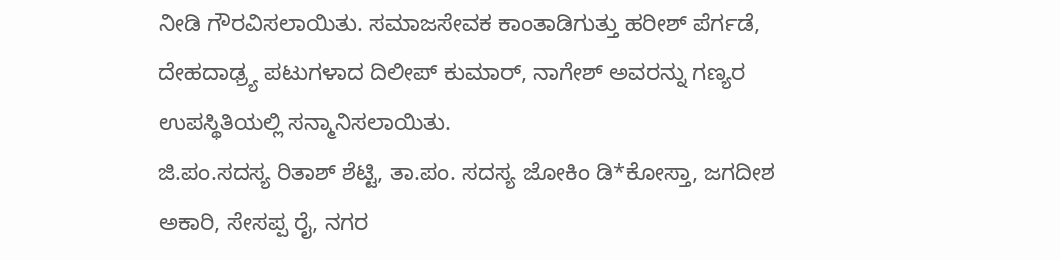ನೀಡಿ ಗೌರವಿಸಲಾಯಿತು. ಸಮಾಜಸೇವಕ ಕಾಂತಾಡಿಗುತ್ತು ಹರೀಶ್ ಪೆರ್ಗಡೆ, ದೇಹದಾಢ್ರ್ಯ ಪಟುಗಳಾದ ದಿಲೀಪ್ ಕುಮಾರ್, ನಾಗೇಶ್ ಅವರನ್ನು ಗಣ್ಯರ ಉಪಸ್ಥಿತಿಯಲ್ಲಿ ಸನ್ಮಾನಿಸಲಾಯಿತು.
ಜಿ.ಪಂ.ಸದಸ್ಯ ರಿತಾಶ್ ಶೆಟ್ಟಿ, ತಾ.ಪಂ. ಸದಸ್ಯ ಜೋಕಿಂ ಡಿ*ಕೋಸ್ತಾ, ಜಗದೀಶ ಅಕಾರಿ, ಸೇಸಪ್ಪ ರೈ, ನಗರ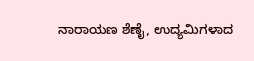ನಾರಾಯಣ ಶೆಣೈ, ಉದ್ಯಮಿಗಳಾದ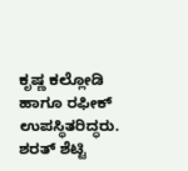ಕೃಷ್ಣ ಕಲ್ಲೋಡಿ ಹಾಗೂ ರಫೀಕ್ ಉಪಸ್ಥಿತರಿದ್ಧರು.
ಶರತ್ ಶೆಟ್ಟಿ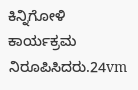ಕಿನ್ನಿಗೋಳಿ ಕಾರ್ಯಕ್ರಮ ನಿರೂಪಿಸಿದರು.24vm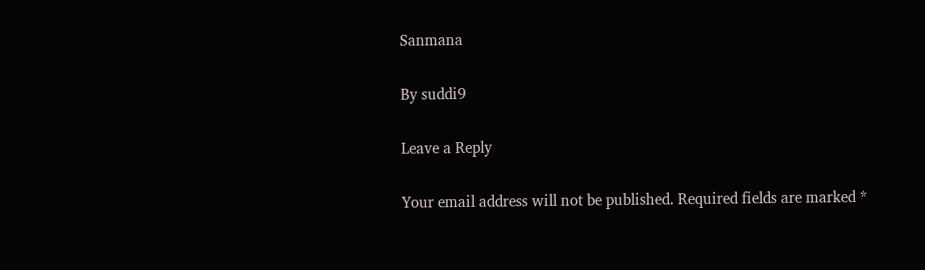Sanmana

By suddi9

Leave a Reply

Your email address will not be published. Required fields are marked *